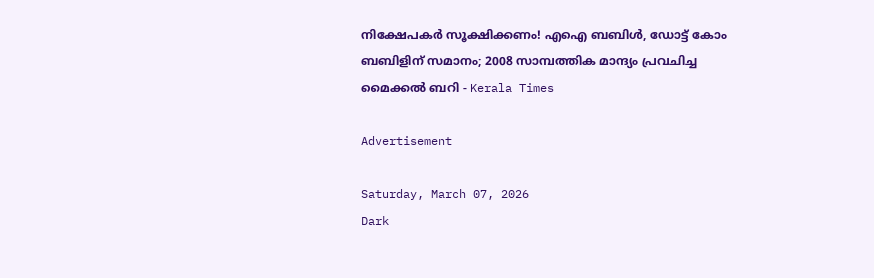നിക്ഷേപകര്‍ സൂക്ഷിക്കണം! എഐ ബബിള്‍, ഡോട്ട് കോം ബബിളിന് സമാനം; 2008 സാമ്പത്തിക മാന്ദ്യം പ്രവചിച്ച മൈക്കല്‍ ബറി - Kerala Times

Advertisement

Saturday, March 07, 2026
Dark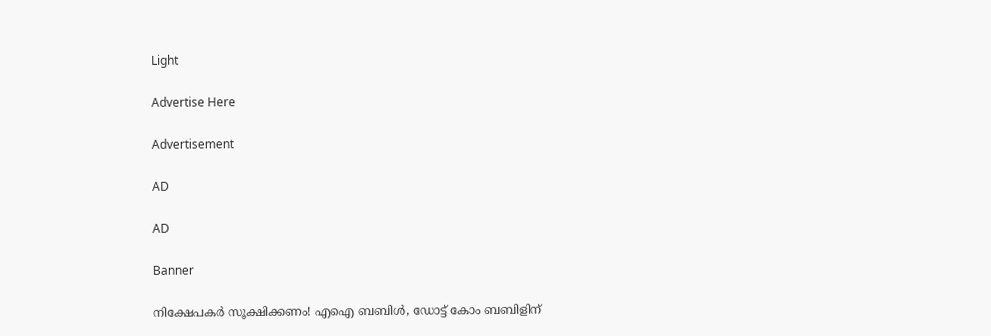Light

Advertise Here

Advertisement

AD

AD

Banner

നിക്ഷേപകര്‍ സൂക്ഷിക്കണം! എഐ ബബിള്‍, ഡോട്ട് കോം ബബിളിന്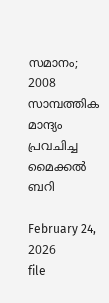സമാനം; 2008 സാമ്പത്തിക മാന്ദ്യം പ്രവചിച്ച മൈക്കല്‍ ബറി

February 24, 2026
file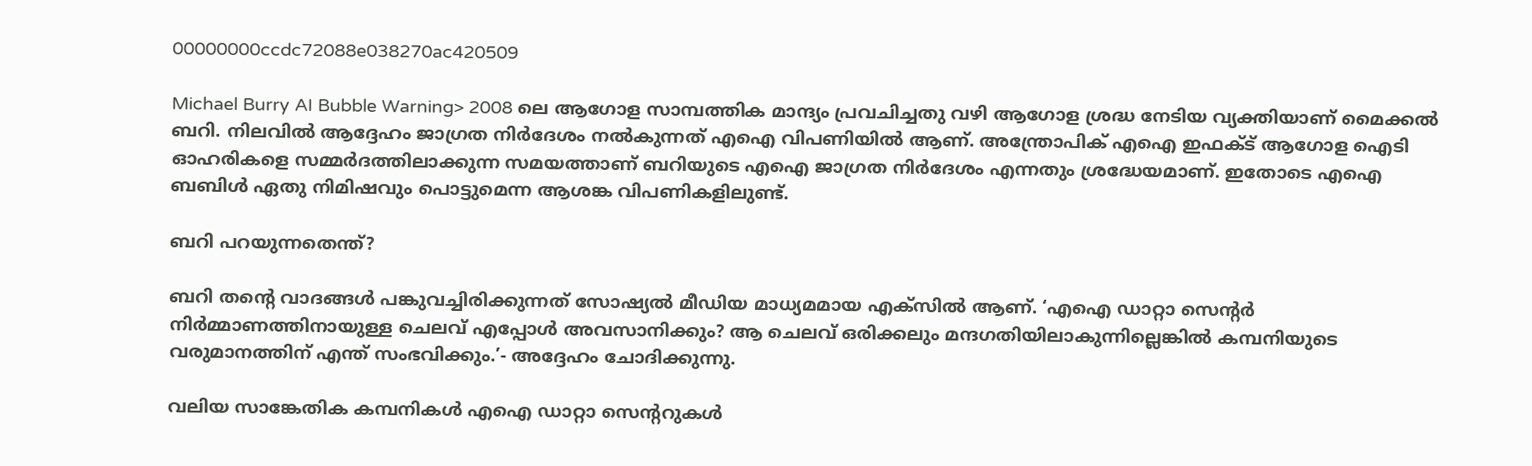00000000ccdc72088e038270ac420509

Michael Burry AI Bubble Warning> 2008 ലെ ആഗോള സാമ്പത്തിക മാന്ദ്യം പ്രവചിച്ചതു വഴി ആഗോള ശ്രദ്ധ നേടിയ വ്യക്തിയാണ് മൈക്കല്‍ ബറി. നിലവില്‍ ആദ്ദേഹം ജാഗ്രത നിര്‍ദേശം നല്‍കുന്നത് എഐ വിപണിയില്‍ ആണ്. അന്ത്രോപിക് എഐ ഇഫക്ട് ആഗോള ഐടി ഓഹരികളെ സമ്മര്‍ദത്തിലാക്കുന്ന സമയത്താണ് ബറിയുടെ എഐ ജാഗ്രത നിര്‍ദേശം എന്നതും ശ്രദ്ധേയമാണ്. ഇതോടെ എഐ ബബിള്‍ ഏതു നിമിഷവും പൊട്ടുമെന്ന ആശങ്ക വിപണികളിലുണ്ട്.

ബറി പറയുന്നതെന്ത്?

ബറി തന്റെ വാദങ്ങള്‍ പങ്കുവച്ചിരിക്കുന്നത് സോഷ്യല്‍ മീഡിയ മാധ്യമമായ എക്‌സില്‍ ആണ്. ‘എഐ ഡാറ്റാ സെന്റര്‍ നിര്‍മ്മാണത്തിനായുള്ള ചെലവ് എപ്പോള്‍ അവസാനിക്കും? ആ ചെലവ് ഒരിക്കലും മന്ദഗതിയിലാകുന്നില്ലെങ്കില്‍ കമ്പനിയുടെ വരുമാനത്തിന് എന്ത് സംഭവിക്കും.’- അദ്ദേഹം ചോദിക്കുന്നു.

വലിയ സാങ്കേതിക കമ്പനികള്‍ എഐ ഡാറ്റാ സെന്ററുകള്‍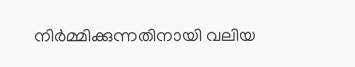നിര്‍മ്മിക്കുന്നതിനായി വലിയ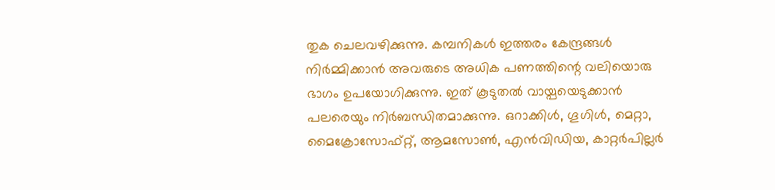തുക ചെലവഴിക്കുന്നു. കമ്പനികള്‍ ഇത്തരം കേന്ദ്രങ്ങള്‍ നിര്‍മ്മിക്കാന്‍ അവരുടെ അധിക പണത്തിന്റെ വലിയൊരു ഭാഗം ഉപയോഗിക്കുന്നു. ഇത് കൂടുതല്‍ വായ്പയെടുക്കാന്‍ പലരെയും നിര്‍ബന്ധിതമാക്കുന്നു. ഒറാക്കിള്‍, ഗൂഗിള്‍, മെറ്റാ, മൈക്രോസോഫ്റ്റ്, ആമസോണ്‍, എന്‍വിഡിയ, കാറ്റര്‍പില്ലര്‍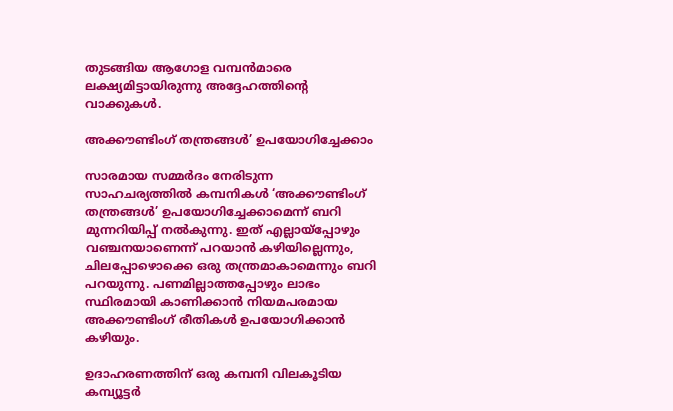തുടങ്ങിയ ആഗോള വമ്പന്‍മാരെ ലക്ഷ്യമിട്ടായിരുന്നു അദ്ദേഹത്തിന്റെ വാക്കുകള്‍.

അക്കൗണ്ടിംഗ് തന്ത്രങ്ങള്‍’ ഉപയോഗിച്ചേക്കാം

സാരമായ സമ്മര്‍ദം നേരിടുന്ന സാഹചര്യത്തില്‍ കമ്പനികള്‍ ‘അക്കൗണ്ടിംഗ് തന്ത്രങ്ങള്‍’ ഉപയോഗിച്ചേക്കാമെന്ന് ബറി മുന്നറിയിപ്പ് നല്‍കുന്നു. ഇത് എല്ലായ്‌പ്പോഴും വഞ്ചനയാണെന്ന് പറയാന്‍ കഴിയില്ലെന്നും, ചിലപ്പോഴൊക്കെ ഒരു തന്ത്രമാകാമെന്നും ബറി പറയുന്നു. പണമില്ലാത്തപ്പോഴും ലാഭം സ്ഥിരമായി കാണിക്കാന്‍ നിയമപരമായ അക്കൗണ്ടിംഗ് രീതികള്‍ ഉപയോഗിക്കാന്‍ കഴിയും.

ഉദാഹരണത്തിന് ഒരു കമ്പനി വിലകൂടിയ കമ്പ്യൂട്ടര്‍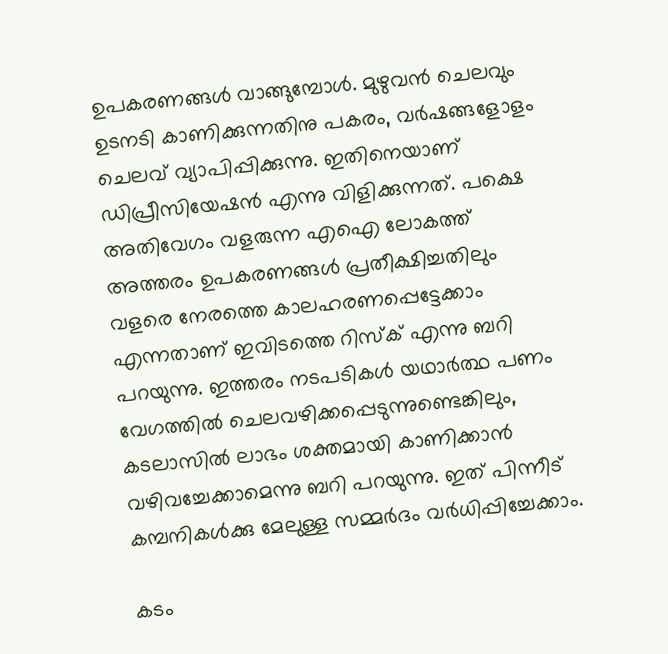ഉപകരണങ്ങള്‍ വാങ്ങുമ്പോള്‍. മുഴുവന്‍ ചെലവും ഉടനടി കാണിക്കുന്നതിനു പകരം, വര്‍ഷങ്ങളോളം ചെലവ് വ്യാപിപ്പിക്കുന്നു. ഇതിനെയാണ് ഡിപ്രീസിയേഷന്‍ എന്നു വിളിക്കുന്നത്. പക്ഷെ അതിവേഗം വളരുന്ന എഐ ലോകത്ത് അത്തരം ഉപകരണങ്ങള്‍ പ്രതീക്ഷിച്ചതിലും വളരെ നേരത്തെ കാലഹരണപ്പെട്ടേക്കാം എന്നതാണ് ഇവിടത്തെ റിസ്‌ക് എന്നു ബറി പറയുന്നു. ഇത്തരം നടപടികള്‍ യഥാര്‍ത്ഥ പണം വേഗത്തില്‍ ചെലവഴിക്കപ്പെടുന്നുണ്ടെങ്കിലും, കടലാസില്‍ ലാഭം ശക്തമായി കാണിക്കാന്‍ വഴിവച്ചേക്കാമെന്നു ബറി പറയുന്നു. ഇത് പിന്നീട് കമ്പനികള്‍ക്കു മേലുള്ള സമ്മര്‍ദം വര്‍ധിപ്പിച്ചേക്കാം.

കടം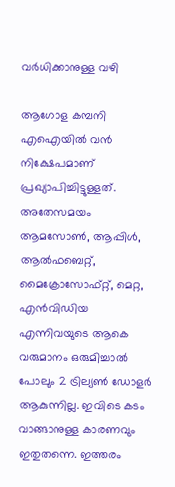വര്‍ധിക്കാനുള്ള വഴി

ആഗോള കമ്പനി എഐയില്‍ വന്‍ നിക്ഷേപമാണ് പ്രഖ്യാപിച്ചിട്ടുള്ളത്. അതേസമയം ആമസോണ്‍, ആപ്പിള്‍, ആല്‍ഫബെറ്റ്, മൈക്രോസോഫ്റ്റ്, മെറ്റ, എന്‍വിഡിയ എന്നിവയുടെ ആകെ വരുമാനം ഒരുമിച്ചാല്‍ പോലും 2 ട്രില്യണ്‍ ഡോളര്‍ ആകുന്നില്ല. ഇവിടെ കടം വാങ്ങാനുള്ള കാരണവും ഇതുതന്നെ. ഇത്തരം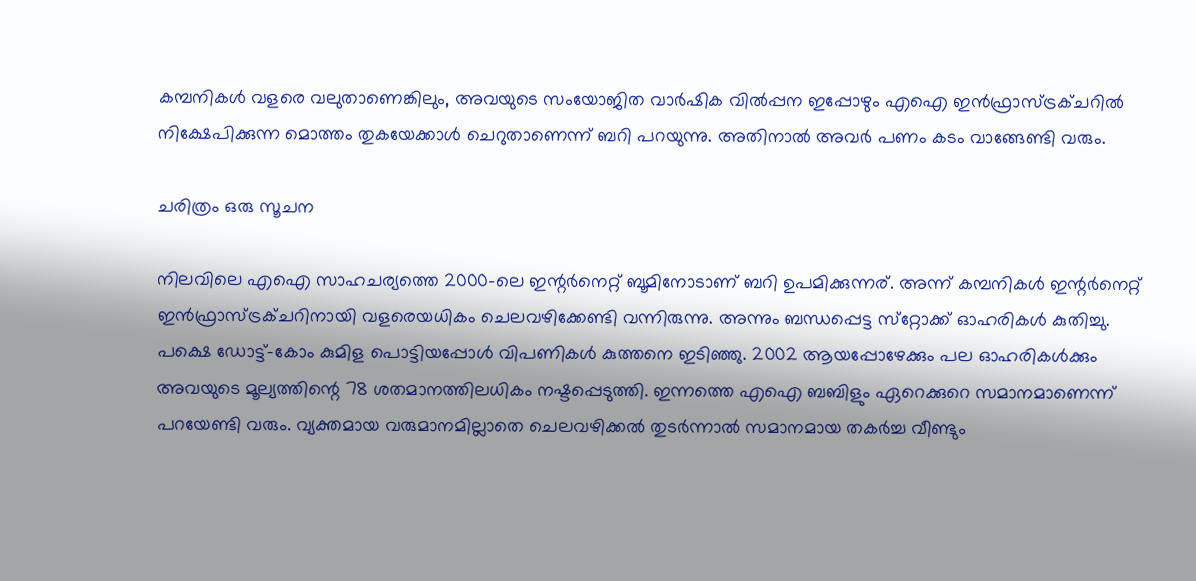കമ്പനികള്‍ വളരെ വലുതാണെങ്കിലും, അവയുടെ സംയോജിത വാര്‍ഷിക വില്‍പ്പന ഇപ്പോഴും എഐ ഇന്‍ഫ്രാസ്ട്രക്ചറില്‍ നിക്ഷേപിക്കുന്ന മൊത്തം തുകയേക്കാള്‍ ചെറുതാണെന്ന് ബറി പറയുന്നു. അതിനാല്‍ അവര്‍ പണം കടം വാങ്ങേണ്ടി വരും.

ചരിത്രം ഒരു സൂചന

നിലവിലെ എഐ സാഹചര്യത്തെ 2000-ലെ ഇന്റര്‍നെറ്റ് ബൂമിനോടാണ് ബറി ഉപമിക്കുന്നര്. അന്ന് കമ്പനികള്‍ ഇന്റര്‍നെറ്റ് ഇന്‍ഫ്രാസ്ട്രക്ചറിനായി വളരെയധികം ചെലവഴിക്കേണ്ടി വന്നിരുന്നു. അന്നും ബന്ധപ്പെട്ട സ്‌റ്റോക്ക് ഓഹരികള്‍ കുതിച്ചു. പക്ഷെ ഡോട്ട്-കോം കുമിള പൊട്ടിയപ്പോള്‍ വിപണികള്‍ കുത്തനെ ഇടിഞ്ഞു. 2002 ആയപ്പോഴേക്കും പല ഓഹരികള്‍ക്കും അവയുടെ മൂല്യത്തിന്റെ 78 ശതമാനത്തിലധികം നഷ്ടപ്പെടുത്തി. ഇന്നത്തെ എഐ ബബിളും ഏറെക്കുറെ സമാനമാണെന്ന് പറയേണ്ടി വരും. വ്യക്തമായ വരുമാനമില്ലാതെ ചെലവഴിക്കല്‍ തുടര്‍ന്നാല്‍ സമാനമായ തകര്‍ച്ച വീണ്ടും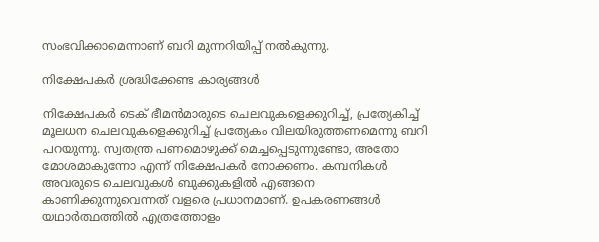സംഭവിക്കാമെന്നാണ് ബറി മുന്നറിയിപ്പ് നല്‍കുന്നു.

നിക്ഷേപകര്‍ ശ്രദ്ധിക്കേണ്ട കാര്യങ്ങള്‍

നിക്ഷേപകര്‍ ടെക് ഭീമന്‍മാരുടെ ചെലവുകളെക്കുറിച്ച്, പ്രത്യേകിച്ച് മൂലധന ചെലവുകളെക്കുറിച്ച് പ്രത്യേകം വിലയിരുത്തണമെന്നു ബറി പറയുന്നു. സ്വതന്ത്ര പണമൊഴുക്ക് മെച്ചപ്പെടുന്നുണ്ടോ, അതോ മോശമാകുന്നോ എന്ന് നിക്ഷേപകര്‍ നോക്കണം. കമ്പനികള്‍ അവരുടെ ചെലവുകള്‍ ബുക്കുകളില്‍ എങ്ങനെ കാണിക്കുന്നുവെന്നത് വളരെ പ്രധാനമാണ്. ഉപകരണങ്ങള്‍ യഥാര്‍ത്ഥത്തില്‍ എത്രത്തോളം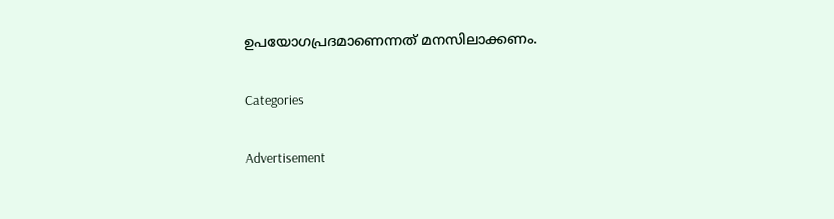ഉപയോഗപ്രദമാണെന്നത് മനസിലാക്കണം.

Categories

Advertisement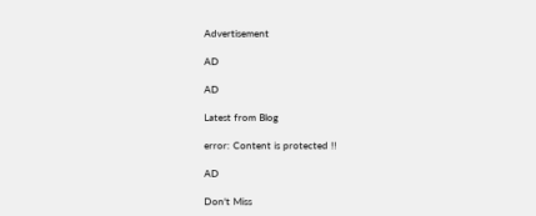Advertisement

AD

AD

Latest from Blog

error: Content is protected !!

AD

Don't Miss